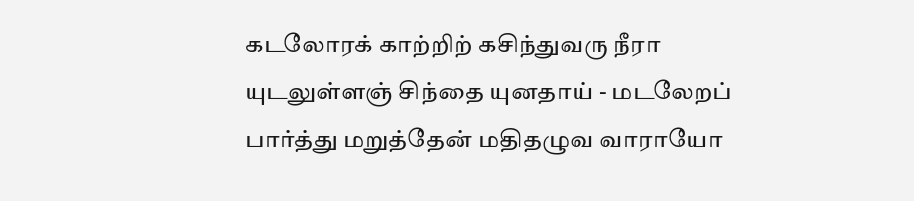கடலோரக் காற்றிற் கசிந்துவரு நீரா
யுடலுள்ளஞ் சிந்தை யுனதாய் - மடலேறப்
பார்த்து மறுத்தேன் மதிதழுவ வாராயோ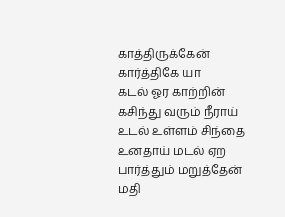காத்திருக்கேன் கார்த்திகே யா
கடல் ஓர காற்றின் கசிந்து வரும் நீராய்
உடல் உள்ளம் சிந்தை உனதாய் மடல் ஏற
பார்த்தும் மறுத்தேன் மதி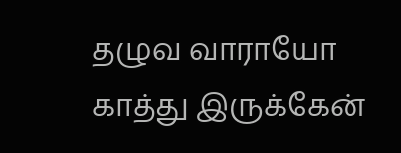தழுவ வாராயோ
காத்து இருக்கேன்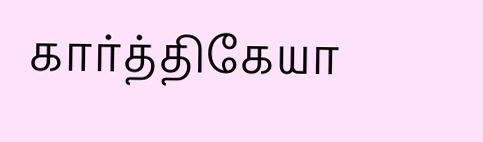கார்த்திகேயா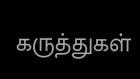கருத்துகள்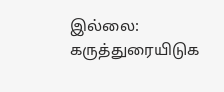இல்லை:
கருத்துரையிடுக